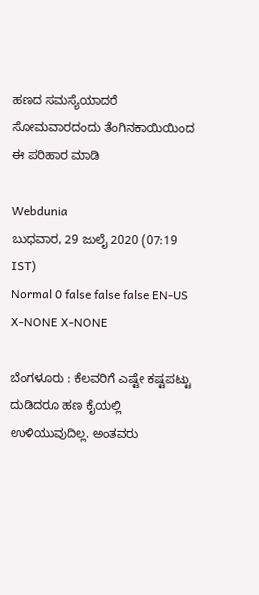ಹಣದ ಸಮಸ್ಯೆಯಾದರೆ ಸೋಮವಾರದಂದು ತೆಂಗಿನಕಾಯಿಯಿಂದ ಈ ಪರಿಹಾರ ಮಾಡಿ

Webdunia
ಬುಧವಾರ, 29 ಜುಲೈ 2020 (07:19 IST)
Normal 0 false false false EN-US X-NONE X-NONE

ಬೆಂಗಳೂರು : ಕೆಲವರಿಗೆ ಎಷ್ಟೇ ಕಷ್ಟಪಟ್ಟು ದುಡಿದರೂ ಹಣ ಕೈಯಲ್ಲಿ ಉಳಿಯುವುದಿಲ್ಲ. ಅಂತವರು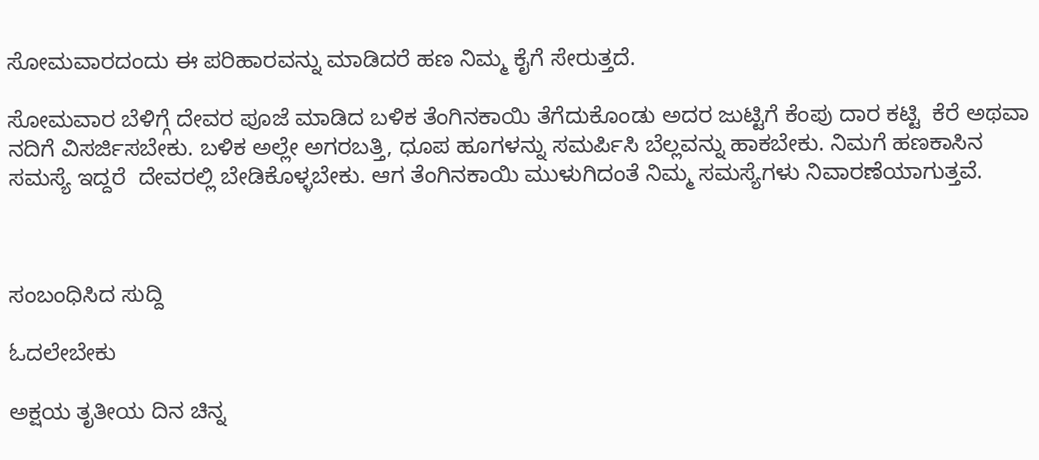ಸೋಮವಾರದಂದು ಈ ಪರಿಹಾರವನ್ನು ಮಾಡಿದರೆ ಹಣ ನಿಮ್ಮ ಕೈಗೆ ಸೇರುತ್ತದೆ.

ಸೋಮವಾರ ಬೆಳಿಗ್ಗೆ ದೇವರ ಪೂಜೆ ಮಾಡಿದ ಬಳಿಕ ತೆಂಗಿನಕಾಯಿ ತೆಗೆದುಕೊಂಡು ಅದರ ಜುಟ್ಟಿಗೆ ಕೆಂಪು ದಾರ ಕಟ್ಟಿ  ಕೆರೆ ಅಥವಾ ನದಿಗೆ ವಿಸರ್ಜಿಸಬೇಕು. ಬಳಿಕ ಅಲ್ಲೇ ಅಗರಬತ್ತಿ, ಧೂಪ ಹೂಗಳನ್ನು ಸಮರ್ಪಿಸಿ ಬೆಲ್ಲವನ್ನು ಹಾಕಬೇಕು. ನಿಮಗೆ ಹಣಕಾಸಿನ ಸಮಸ್ಯೆ ಇದ್ದರೆ  ದೇವರಲ್ಲಿ ಬೇಡಿಕೊಳ್ಳಬೇಕು. ಆಗ ತೆಂಗಿನಕಾಯಿ ಮುಳುಗಿದಂತೆ ನಿಮ್ಮ ಸಮಸ್ಯೆಗಳು ನಿವಾರಣೆಯಾಗುತ್ತವೆ.



ಸಂಬಂಧಿಸಿದ ಸುದ್ದಿ

ಓದಲೇಬೇಕು

ಅಕ್ಷಯ ತೃತೀಯ ದಿನ ಚಿನ್ನ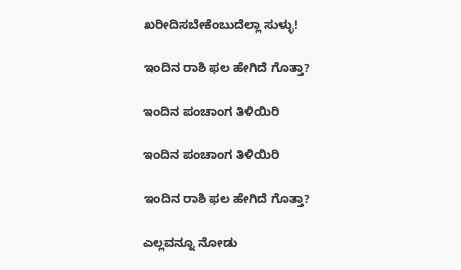ಖರೀದಿಸಬೇಕೆಂಬುದೆಲ್ಲಾ ಸುಳ್ಳು!

ಇಂದಿನ ರಾಶಿ ಫಲ ಹೇಗಿದೆ ಗೊತ್ತಾ?

ಇಂದಿನ ಪಂಚಾಂಗ ತಿಳಿಯಿರಿ

ಇಂದಿನ ಪಂಚಾಂಗ ತಿಳಿಯಿರಿ

ಇಂದಿನ ರಾಶಿ ಫಲ ಹೇಗಿದೆ ಗೊತ್ತಾ?

ಎಲ್ಲವನ್ನೂ ನೋಡು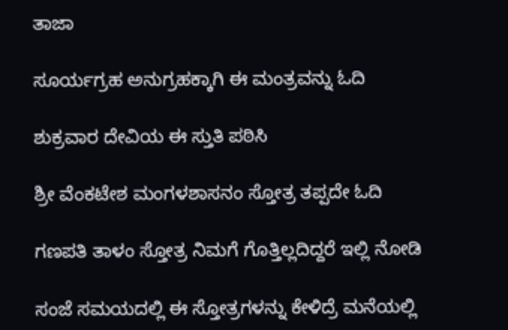ತಾಜಾ

ಸೂರ್ಯಗ್ರಹ ಅನುಗ್ರಹಕ್ಕಾಗಿ ಈ ಮಂತ್ರವನ್ನು ಓದಿ

ಶುಕ್ರವಾರ ದೇವಿಯ ಈ ಸ್ತುತಿ ಪಠಿಸಿ

ಶ್ರೀ ವೆಂಕಟೇಶ ಮಂಗಳಶಾಸನಂ ಸ್ತೋತ್ರ ತಪ್ಪದೇ ಓದಿ

ಗಣಪತಿ ತಾಳಂ ಸ್ತೋತ್ರ ನಿಮಗೆ ಗೊತ್ತಿಲ್ಲದಿದ್ದರೆ ಇಲ್ಲಿ ನೋಡಿ

ಸಂಜೆ ಸಮಯದಲ್ಲಿ ಈ ಸ್ತೋತ್ರಗಳನ್ನು ಕೇಳಿದ್ರೆ ಮನೆಯಲ್ಲಿ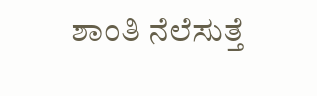ಶಾಂತಿ ನೆಲೆಸುತ್ತೆ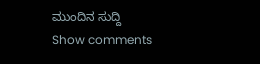ಮುಂದಿನ ಸುದ್ದಿ
Show comments